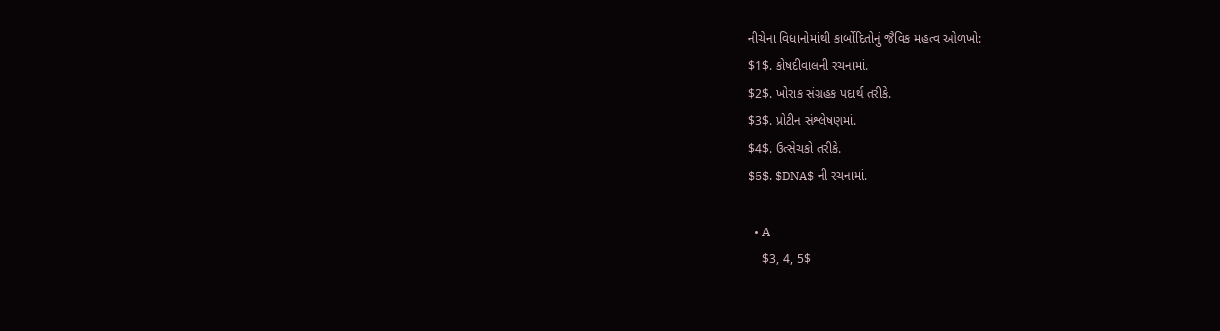નીચેના વિધાનોમાંથી કાર્બોદિતોનું જૈવિક મહત્વ ઓળખો:
$1$. કોષદીવાલની રચનામાં.
$2$. ખોરાક સંગ્રહક પદાર્થ તરીકે.
$3$. પ્રોટીન સંશ્લેષણમાં.
$4$. ઉત્સેચકો તરીકે.
$5$. $DNA$ ની રચનામાં.

  • A
    $3, 4, 5$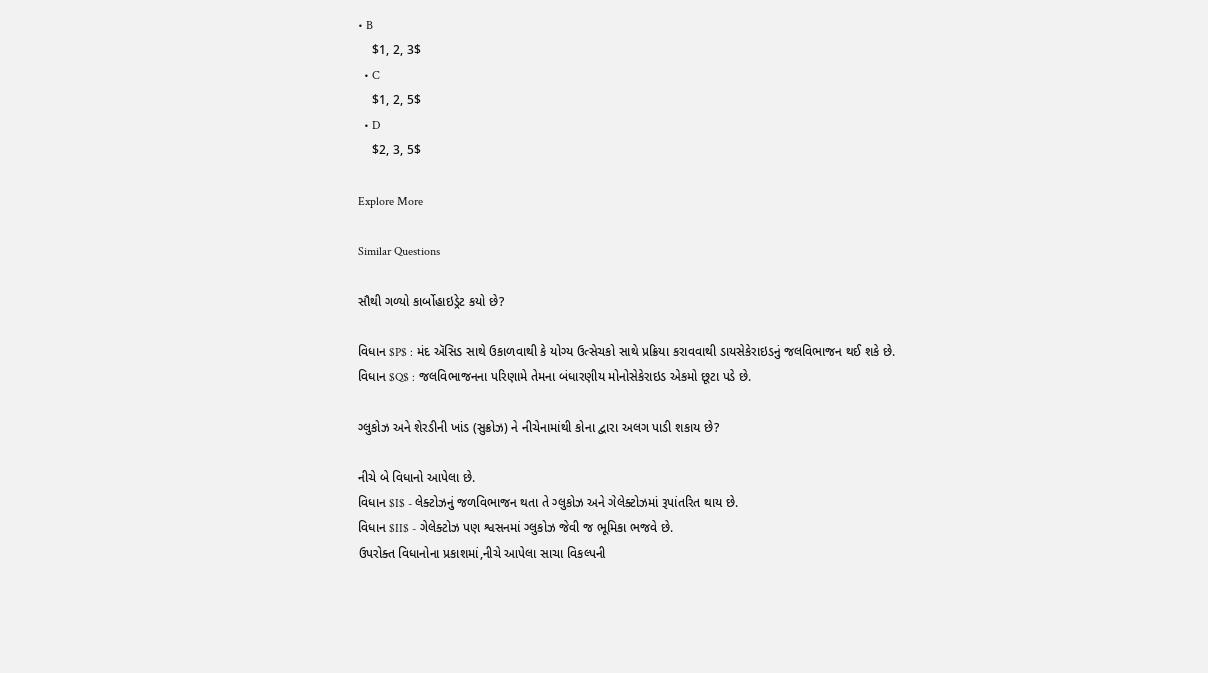• B
    $1, 2, 3$
  • C
    $1, 2, 5$
  • D
    $2, 3, 5$

Explore More

Similar Questions

સૌથી ગળ્યો કાર્બોહાઇડ્રેટ કયો છે?

વિધાન $P$ : મંદ ઍસિડ સાથે ઉકાળવાથી કે યોગ્ય ઉત્સેચકો સાથે પ્રક્રિયા કરાવવાથી ડાયસેકેરાઇડનું જલવિભાજન થઈ શકે છે.
વિધાન $Q$ : જલવિભાજનના પરિણામે તેમના બંધારણીય મોનોસેકેરાઇડ એકમો છૂટા પડે છે.

ગ્લુકોઝ અને શેરડીની ખાંડ (સુક્રોઝ) ને નીચેનામાંથી કોના દ્વારા અલગ પાડી શકાય છે?

નીચે બે વિધાનો આપેલા છે.
વિધાન $I$ - લેક્ટોઝનું જળવિભાજન થતા તે ગ્લુકોઝ અને ગેલેક્ટોઝમાં રૂપાંતરિત થાય છે.
વિધાન $II$ - ગેલેક્ટોઝ પણ શ્વસનમાં ગ્લુકોઝ જેવી જ ભૂમિકા ભજવે છે.
ઉપરોક્ત વિધાનોના પ્રકાશમાં,નીચે આપેલા સાચા વિકલ્પની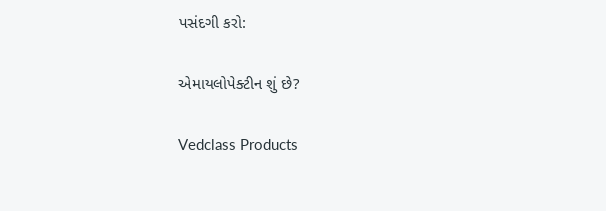પસંદગી કરો:

એમાયલોપેક્ટીન શું છે?

Vedclass Products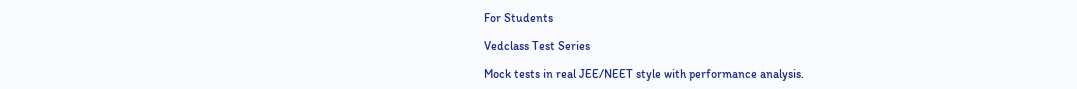For Students

Vedclass Test Series

Mock tests in real JEE/NEET style with performance analysis.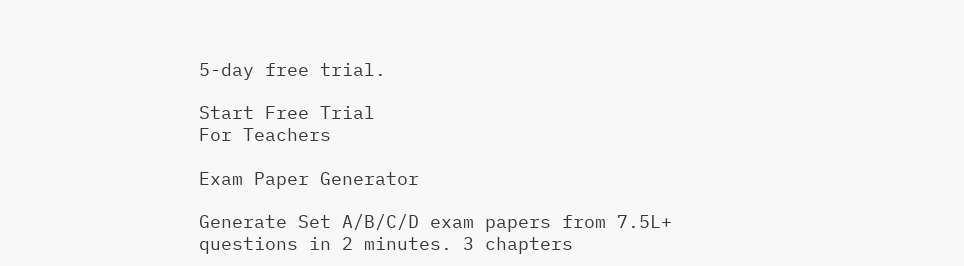5-day free trial.

Start Free Trial
For Teachers

Exam Paper Generator

Generate Set A/B/C/D exam papers from 7.5L+ questions in 2 minutes. 3 chapters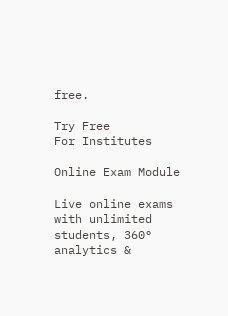free.

Try Free
For Institutes

Online Exam Module

Live online exams with unlimited students, 360° analytics &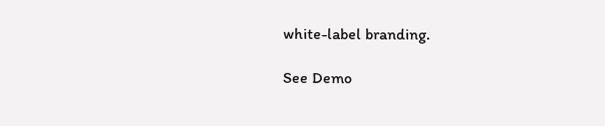white-label branding.

See Demo